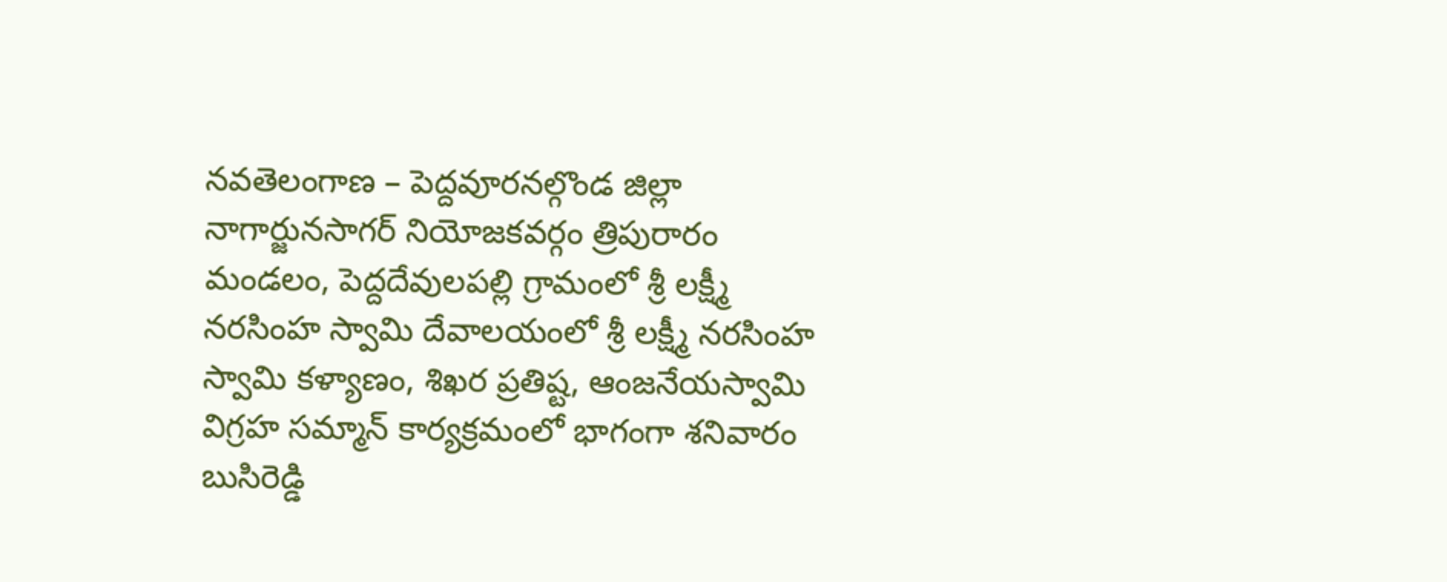నవతెలంగాణ – పెద్దవూరనల్గొండ జిల్లా నాగార్జునసాగర్ నియోజకవర్గం త్రిపురారం మండలం, పెద్దదేవులపల్లి గ్రామంలో శ్రీ లక్ష్మీ నరసింహ స్వామి దేవాలయంలో శ్రీ లక్ష్మీ నరసింహ స్వామి కళ్యాణం, శిఖర ప్రతిష్ట, ఆంజనేయస్వామి విగ్రహ సమ్మాన్ కార్యక్రమంలో భాగంగా శనివారం బుసిరెడ్డి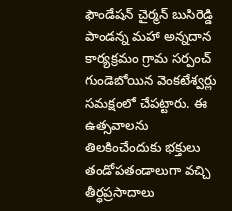ఫౌండేషన్ చైర్మన్ బుసిరెడ్డి పాండన్న మహా అన్నదాన కార్యక్రమం గ్రామ సర్పంచ్ గుండెబోయిన వెంకటేశ్వర్లు సమక్షంలో చేపట్టారు. ఈ ఉత్సవాలను తిలకించేందుకు భక్తులు తండోపతండాలుగా వచ్చి తీర్ధప్రసాదాలు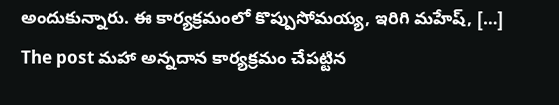అందుకున్నారు. ఈ కార్యక్రమంలో కొప్పుసోమయ్య, ఇరిగి మహేష్, […]
The post మహా అన్నదాన కార్యక్రమం చేపట్టిన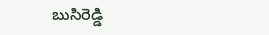బుసిరెడ్డి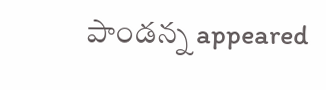పాండన్న appeared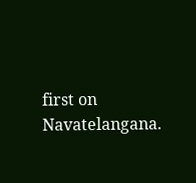first on Navatelangana.